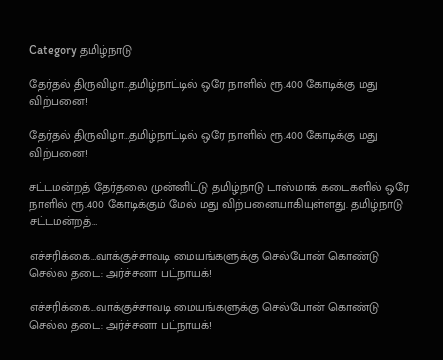Category தமிழ்நாடு

தேர்தல் திருவிழா…தமிழ்நாட்டில் ஒரே நாளில் ரூ.400 கோடிக்கு மது விற்பனை!

தேர்தல் திருவிழா…தமிழ்நாட்டில் ஒரே நாளில் ரூ.400 கோடிக்கு மது விற்பனை!

சட்டமன்றத் தேர்தலை முன்னிட்டு தமிழ்நாடு டாஸ்மாக் கடைகளில் ஒரே நாளில் ரூ.400 கோடிக்கும் மேல் மது விற்பனையாகியுள்ளது. தமிழ்நாடு சட்டமன்றத்…

எச்சரிக்கை…வாக்குச்சாவடி மையங்களுக்கு செல்போன் கொண்டு செல்ல தடை: அர்ச்சனா பட்நாயக்!

எச்சரிக்கை...வாக்குச்சாவடி மையங்களுக்கு செல்போன் கொண்டு செல்ல தடை: அர்ச்சனா பட்நாயக்!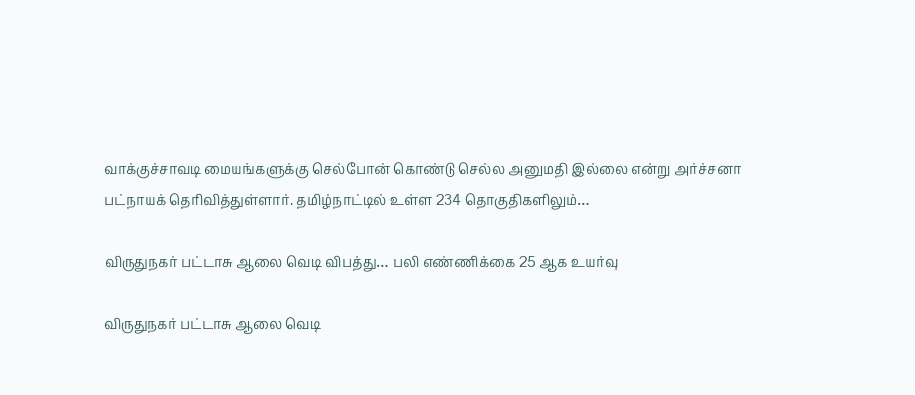வாக்குச்சாவடி மையங்களுக்கு செல்போன் கொண்டு செல்ல அனுமதி இல்லை என்று அர்ச்சனா பட்நாயக் தெரிவித்துள்ளார். தமிழ்நாட்டில் உள்ள 234 தொகுதிகளிலும்…

விருதுநகர் பட்டாசு ஆலை வெடி விபத்து… பலி எண்ணிக்கை 25 ஆக உயர்வு

விருதுநகர் பட்டாசு ஆலை வெடி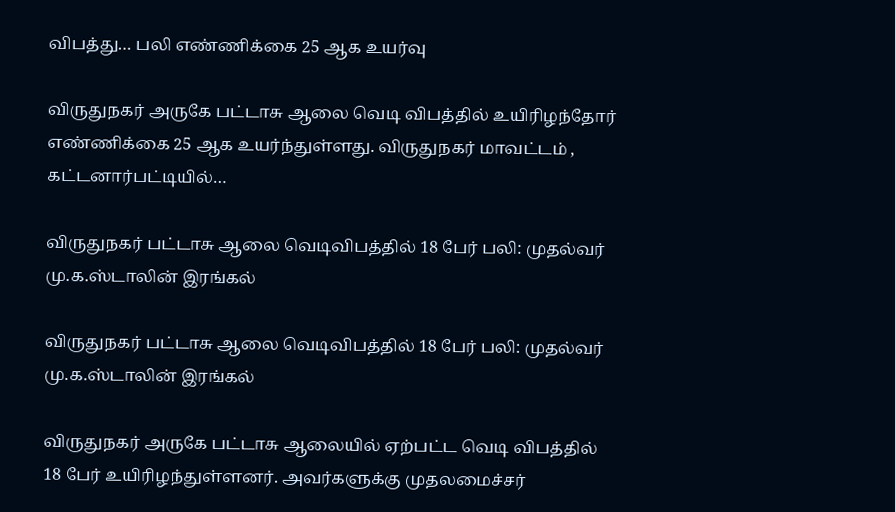விபத்து… பலி எண்ணிக்கை 25 ஆக உயர்வு

விருதுநகர் அருகே பட்டாசு ஆலை வெடி விபத்தில் உயிரிழந்தோர் எண்ணிக்கை 25 ஆக உயர்ந்துள்ளது. விருதுநகர் மாவட்டம் , கட்டனார்பட்டியில்…

விருதுநகர் பட்டாசு ஆலை வெடிவிபத்தில் 18 பேர் பலி: முதல்வர் மு.க.ஸ்டாலின் இரங்கல்

விருதுநகர் பட்டாசு ஆலை வெடிவிபத்தில் 18 பேர் பலி: முதல்வர் மு.க.ஸ்டாலின் இரங்கல்

விருதுநகர் அருகே பட்டாசு ஆலையில் ஏற்பட்ட வெடி விபத்தில் 18 பேர் உயிரிழந்துள்ளனர். அவர்களுக்கு முதலமைச்சர்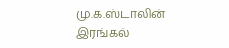மு.க.ஸ்டாலின் இரங்கல்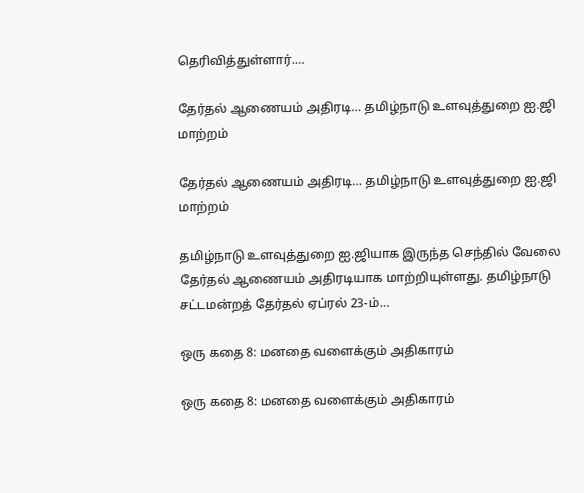தெரிவித்துள்ளார்.…

தேர்தல் ஆணையம் அதிரடி… தமிழ்நாடு உளவுத்துறை ஐ.ஜி மாற்றம்

தேர்தல் ஆணையம் அதிரடி… தமிழ்நாடு உளவுத்துறை ஐ.ஜி மாற்றம்

தமிழ்நாடு உளவுத்துறை ஐ.ஜியாக இருந்த செந்தில் வேலை தேர்தல் ஆணையம் அதிரடியாக மாற்றியுள்ளது. தமிழ்நாடு சட்டமன்றத் தேர்தல் ஏப்ரல் 23-ம்…

ஒரு கதை 8: மனதை வளைக்கும் அதிகாரம்

ஒரு கதை 8: மனதை வளைக்கும் அதிகாரம்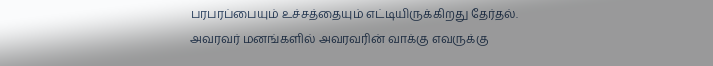பரபரப்பையும் உச்சத்தையும் எட்டியிருக்கிறது தேர்தல். அவரவர் மனங்களில் அவரவரின் வாக்கு எவருக்கு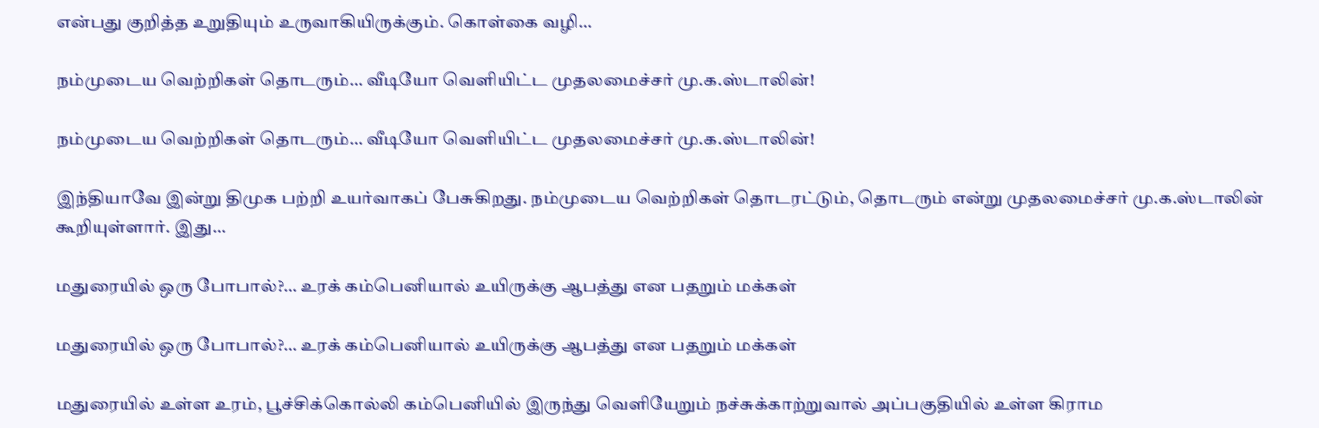என்பது குறித்த உறுதியும் உருவாகியிருக்கும். கொள்கை வழி…

நம்முடைய வெற்றிகள் தொடரும்… வீடியோ வெளியிட்ட முதலமைச்சர் மு.க.ஸ்டாலின்!

நம்முடைய வெற்றிகள் தொடரும்… வீடியோ வெளியிட்ட முதலமைச்சர் மு.க.ஸ்டாலின்!

இந்தியாவே இன்று திமுக பற்றி உயர்வாகப் பேசுகிறது. நம்முடைய வெற்றிகள் தொடரட்டும், தொடரும் என்று முதலமைச்சர் மு.க.ஸ்டாலின் கூறியுள்ளார். இது…

மதுரையில் ஒரு போபால்?… உரக் கம்பெனியால் உயிருக்கு ஆபத்து என பதறும் மக்கள்

மதுரையில் ஒரு போபால்?… உரக் கம்பெனியால் உயிருக்கு ஆபத்து என பதறும் மக்கள்

மதுரையில் உள்ள உரம், பூச்சிக்கொல்லி கம்பெனியில் இருந்து வெளியேறும் நச்சுக்காற்றுவால் அப்பகுதியில் உள்ள கிராம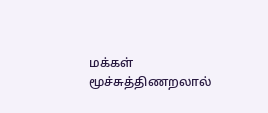மக்கள் மூச்சுத்திணறலால்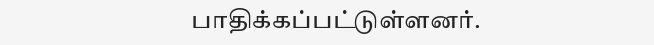பாதிக்கப்பட்டுள்ளனர்.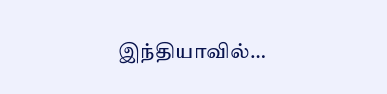இந்தியாவில்…